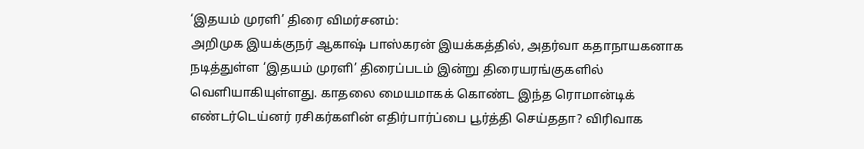‘இதயம் முரளி’ திரை விமர்சனம்:
அறிமுக இயக்குநர் ஆகாஷ் பாஸ்கரன் இயக்கத்தில், அதர்வா கதாநாயகனாக நடித்துள்ள ‘இதயம் முரளி’ திரைப்படம் இன்று திரையரங்குகளில் வெளியாகியுள்ளது. காதலை மையமாகக் கொண்ட இந்த ரொமான்டிக் எண்டர்டெய்னர் ரசிகர்களின் எதிர்பார்ப்பை பூர்த்தி செய்ததா? விரிவாக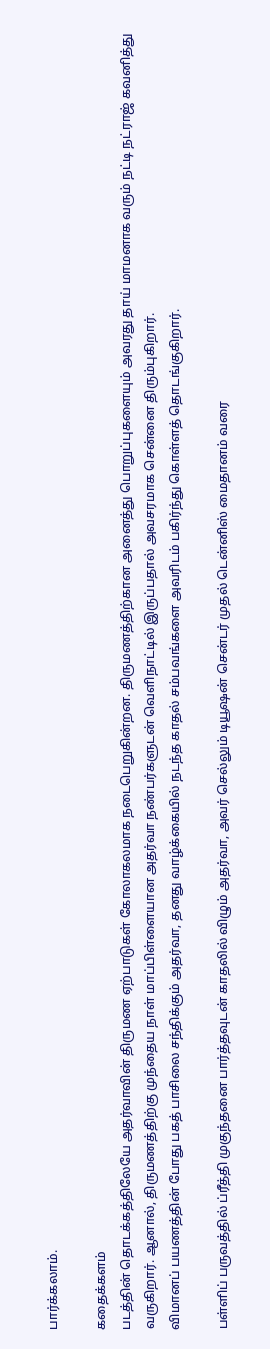பார்க்கலாம்.

கதைக்களம்
படத்தின் தொடக்கத்திலேயே அதர்வாவின் திருமண ஏற்பாடுகள் கோலாகலமாக நடைபெறுகின்றன. திருமணத்திற்கான அனைத்து பொறுப்புகளையும் அவரது தாய் மாமனாக வரும் நட்டி நட்ராஜ் கவனித்து வருகிறார். ஆனால், திருமணத்திற்கு முந்தைய நாள் மாப்பிள்ளையான அதர்வா நண்பர்களுடன் வெளிநாட்டில் இருப்பதால் அவசரமாக சென்னை திரும்புகிறார்.
விமானப் பயணத்தின் போது பகத் பாசிலை சந்திக்கும் அதர்வா, தனது வாழ்க்கையில் நடந்த காதல் சம்பவங்களை அவரிடம் பகிர்ந்து கொள்ளத் தொடங்குகிறார்.

பள்ளிப் பருவத்தில் ப்ரீத்தி முகுந்தனை பார்த்தவுடன் காதலில் விழும் அதர்வா, அவர் செல்லும் டியூஷன் சென்டர் முதல் டென்னிஸ் மைதானம் வரை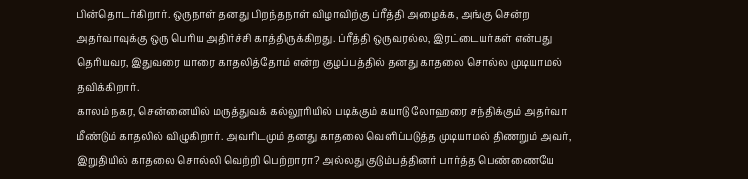பின்தொடர்கிறார். ஒருநாள் தனது பிறந்தநாள் விழாவிற்கு ப்ரீத்தி அழைக்க, அங்கு சென்ற அதர்வாவுக்கு ஒரு பெரிய அதிர்ச்சி காத்திருக்கிறது. ப்ரீத்தி ஒருவரல்ல, இரட்டையர்கள் என்பது தெரியவர, இதுவரை யாரை காதலித்தோம் என்ற குழப்பத்தில் தனது காதலை சொல்ல முடியாமல் தவிக்கிறார்.
காலம் நகர, சென்னையில் மருத்துவக் கல்லூரியில் படிக்கும் கயாடு லோஹரை சந்திக்கும் அதர்வா மீண்டும் காதலில் விழுகிறார். அவரிடமும் தனது காதலை வெளிப்படுத்த முடியாமல் திணறும் அவர், இறுதியில் காதலை சொல்லி வெற்றி பெற்றாரா? அல்லது குடும்பத்தினர் பார்த்த பெண்ணையே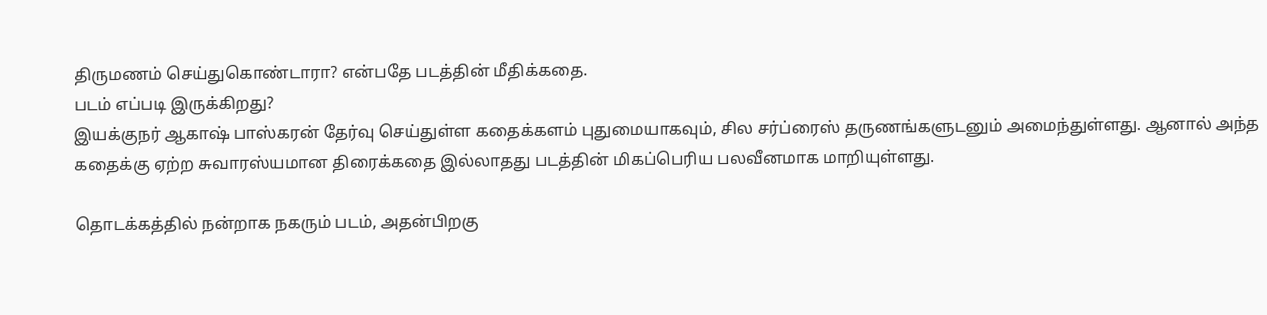திருமணம் செய்துகொண்டாரா? என்பதே படத்தின் மீதிக்கதை.
படம் எப்படி இருக்கிறது?
இயக்குநர் ஆகாஷ் பாஸ்கரன் தேர்வு செய்துள்ள கதைக்களம் புதுமையாகவும், சில சர்ப்ரைஸ் தருணங்களுடனும் அமைந்துள்ளது. ஆனால் அந்த கதைக்கு ஏற்ற சுவாரஸ்யமான திரைக்கதை இல்லாதது படத்தின் மிகப்பெரிய பலவீனமாக மாறியுள்ளது.

தொடக்கத்தில் நன்றாக நகரும் படம், அதன்பிறகு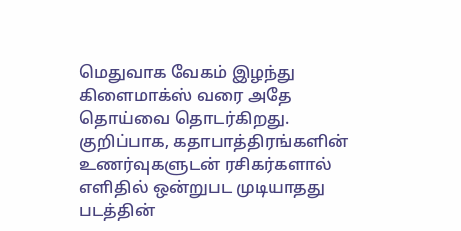மெதுவாக வேகம் இழந்து கிளைமாக்ஸ் வரை அதே தொய்வை தொடர்கிறது. குறிப்பாக, கதாபாத்திரங்களின் உணர்வுகளுடன் ரசிகர்களால் எளிதில் ஒன்றுபட முடியாதது படத்தின்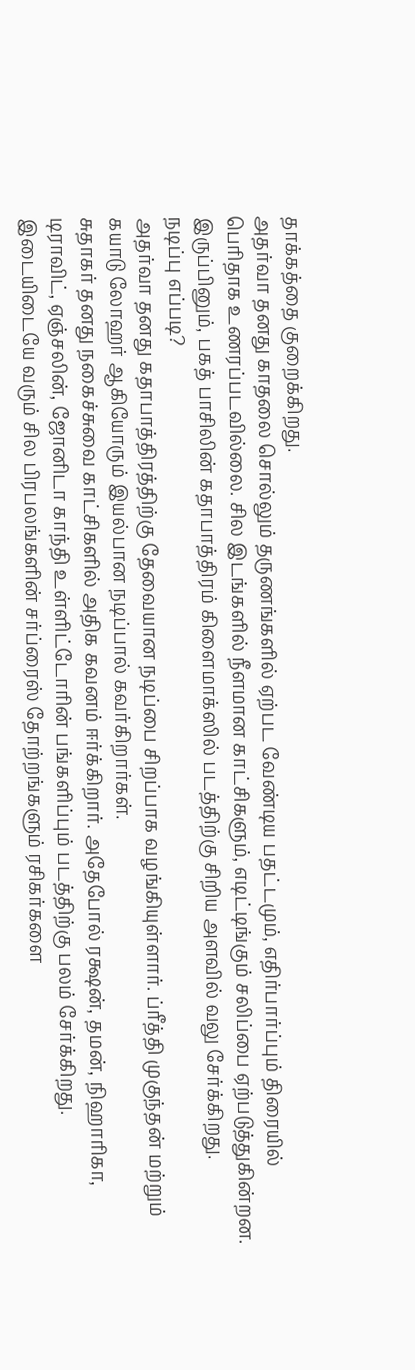தாக்கத்தை குறைக்கிறது.
அதர்வா தனது காதலை சொல்லும் தருணங்களில் ஏற்பட வேண்டிய பதட்டமும், எதிர்பார்ப்பும் திரையில் பெரிதாக உணரப்படவில்லை. சில இடங்களில் நீளமான காட்சிகளும், எடிட்டிங்கும் சலிப்பை ஏற்படுத்துகின்றன.
இருப்பினும், பகத் பாசிலின் கதாபாத்திரம் கிளைமாக்ஸில் படத்திற்கு சிறிய அளவில் வலு சேர்க்கிறது.
நடிப்பு எப்படி?
அதர்வா தனது கதாபாத்திரத்திற்கு தேவையான நடிப்பை சிறப்பாக வழங்கியுள்ளார். ப்ரீத்தி முகுந்தன் மற்றும் கயாடு லோஹர் ஆகியோரும் இயல்பான நடிப்பால் கவர்கிறார்கள்.
சுதாகர் தனது நகைச்சுவை காட்சிகளில் அதிக கவனம் ஈர்க்கிறார். அதேபோல் ரக்ஷன், தமன், நிஹாரிகா, டிராவிட், ஏஞ்சலின், ஜோனிடா காந்தி உள்ளிட்டோரின் பங்களிப்பும் படத்திற்கு பலம் சேர்க்கிறது. இடையிடையே வரும் சில பிரபலங்களின் சர்ப்ரைஸ் தோற்றங்களும் ரசிகர்களை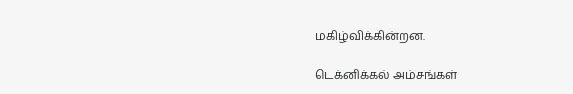மகிழ்விக்கின்றன.

டெக்னிக்கல் அம்சங்கள்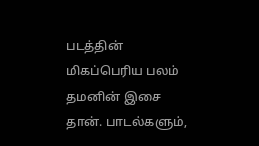படத்தின் மிகப்பெரிய பலம் தமனின் இசை தான். பாடல்களும்,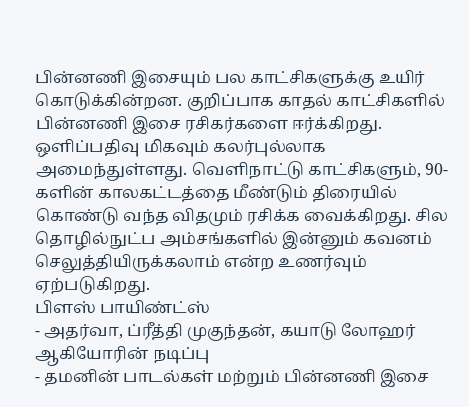பின்னணி இசையும் பல காட்சிகளுக்கு உயிர் கொடுக்கின்றன. குறிப்பாக காதல் காட்சிகளில் பின்னணி இசை ரசிகர்களை ஈர்க்கிறது.
ஒளிப்பதிவு மிகவும் கலர்புல்லாக அமைந்துள்ளது. வெளிநாட்டு காட்சிகளும், 90-களின் காலகட்டத்தை மீண்டும் திரையில் கொண்டு வந்த விதமும் ரசிக்க வைக்கிறது. சில தொழில்நுட்ப அம்சங்களில் இன்னும் கவனம் செலுத்தியிருக்கலாம் என்ற உணர்வும் ஏற்படுகிறது.
பிளஸ் பாயிண்ட்ஸ்
- அதர்வா, ப்ரீத்தி முகுந்தன், கயாடு லோஹர் ஆகியோரின் நடிப்பு
- தமனின் பாடல்கள் மற்றும் பின்னணி இசை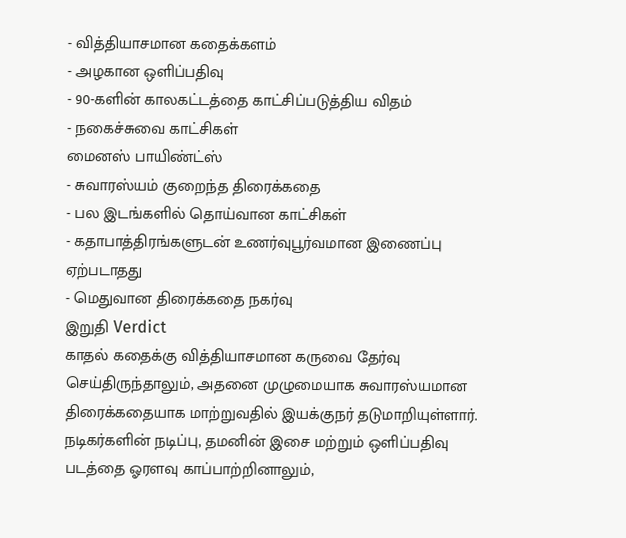- வித்தியாசமான கதைக்களம்
- அழகான ஒளிப்பதிவு
- 90-களின் காலகட்டத்தை காட்சிப்படுத்திய விதம்
- நகைச்சுவை காட்சிகள்
மைனஸ் பாயிண்ட்ஸ்
- சுவாரஸ்யம் குறைந்த திரைக்கதை
- பல இடங்களில் தொய்வான காட்சிகள்
- கதாபாத்திரங்களுடன் உணர்வுபூர்வமான இணைப்பு ஏற்படாதது
- மெதுவான திரைக்கதை நகர்வு
இறுதி Verdict
காதல் கதைக்கு வித்தியாசமான கருவை தேர்வு செய்திருந்தாலும், அதனை முழுமையாக சுவாரஸ்யமான திரைக்கதையாக மாற்றுவதில் இயக்குநர் தடுமாறியுள்ளார். நடிகர்களின் நடிப்பு, தமனின் இசை மற்றும் ஒளிப்பதிவு படத்தை ஓரளவு காப்பாற்றினாலும்,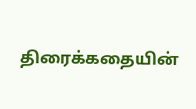திரைக்கதையின்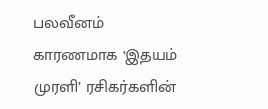பலவீனம் காரணமாக ‘இதயம் முரளி’ ரசிகர்களின்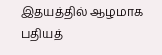இதயத்தில் ஆழமாக பதியத்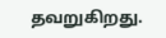தவறுகிறது.